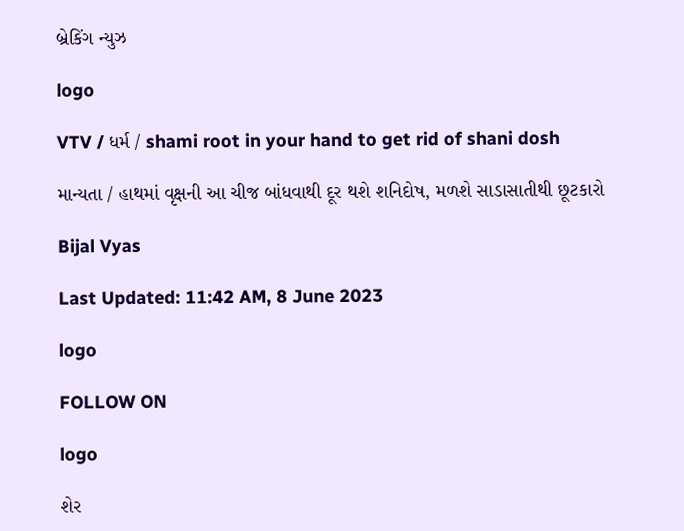બ્રેકિંગ ન્યુઝ

logo

VTV / ધર્મ / shami root in your hand to get rid of shani dosh

માન્યતા / હાથમાં વૃક્ષની આ ચીજ બાંધવાથી દૂર થશે શનિદોષ, મળશે સાડાસાતીથી છૂટકારો

Bijal Vyas

Last Updated: 11:42 AM, 8 June 2023

logo

FOLLOW ON

logo

શેર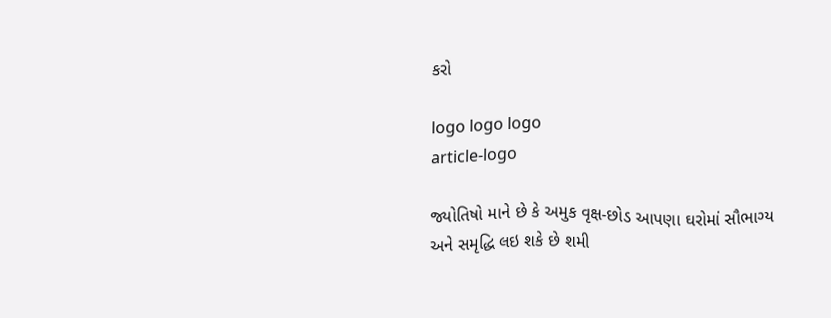કરો

logo logo logo
article-logo

જ્યોતિષો માને છે કે અમુક વૃક્ષ-છોડ આપણા ઘરોમાં સૌભાગ્ય અને સમૃદ્ધિ લઇ શકે છે શમી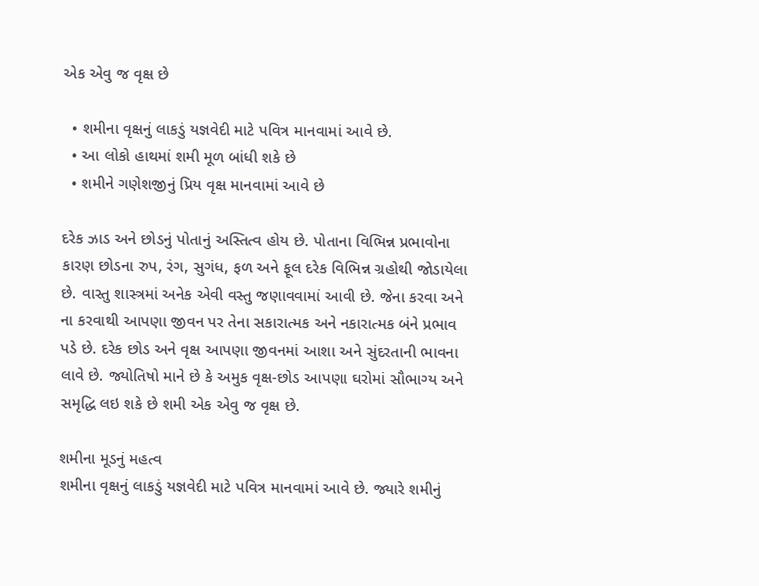એક એવુ જ વૃક્ષ છે

  • શમીના વૃક્ષનું લાકડું યજ્ઞવેદી માટે પવિત્ર માનવામાં આવે છે.
  • આ લોકો હાથમાં શમી મૂળ બાંધી શકે છે
  • શમીને ગણેશજીનું પ્રિય વૃક્ષ માનવામાં આવે છે

દરેક ઝાડ અને છોડનું પોતાનું અસ્તિત્વ હોય છે. પોતાના વિભિન્ન પ્રભાવોના કારણ છોડના રુપ, રંગ, સુગંધ, ફળ અને ફૂલ દરેક વિભિન્ન ગ્રહોથી જોડાયેલા છે. વાસ્તુ શાસ્ત્રમાં અનેક એવી વસ્તુ જણાવવામાં આવી છે. જેના કરવા અને ના કરવાથી આપણા જીવન પર તેના સકારાત્મક અને નકારાત્મક બંને પ્રભાવ પડે છે. દરેક છોડ અને વૃક્ષ આપણા જીવનમાં આશા અને સુંદરતાની ભાવના લાવે છે. જ્યોતિષો માને છે કે અમુક વૃક્ષ-છોડ આપણા ઘરોમાં સૌભાગ્ય અને સમૃદ્ધિ લઇ શકે છે શમી એક એવુ જ વૃક્ષ છે.

શમીના મૂડનું મહત્વ
શમીના વૃક્ષનું લાકડું યજ્ઞવેદી માટે પવિત્ર માનવામાં આવે છે. જ્યારે શમીનું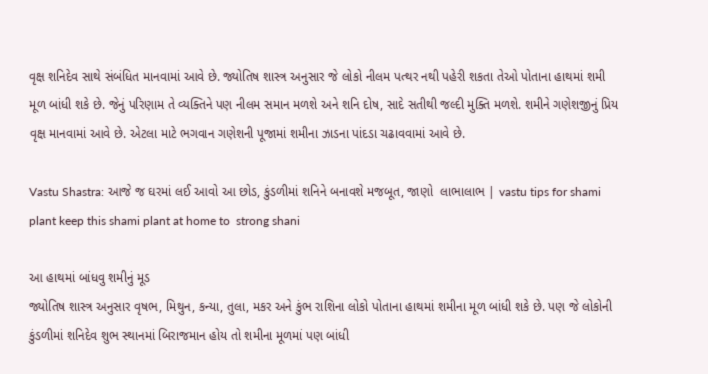વૃક્ષ શનિદેવ સાથે સંબંધિત માનવામાં આવે છે. જ્યોતિષ શાસ્ત્ર અનુસાર જે લોકો નીલમ પત્થર નથી પહેરી શકતા તેઓ પોતાના હાથમાં શમી મૂળ બાંધી શકે છે. જેનું પરિણામ તે વ્યક્તિને પણ નીલમ સમાન મળશે અને શનિ દોષ, સાદે સતીથી જલ્દી મુક્તિ મળશે. શમીને ગણેશજીનું પ્રિય વૃક્ષ માનવામાં આવે છે. એટલા માટે ભગવાન ગણેશની પૂજામાં શમીના ઝાડના પાંદડા ચઢાવવામાં આવે છે.

Vastu Shastra: આજે જ ઘરમાં લઈ આવો આ છોડ, કુંડળીમાં શનિને બનાવશે મજબૂત, જાણો  લાભાલાભ | vastu tips for shami plant keep this shami plant at home to  strong shani

આ હાથમાં બાંધવુ શમીનું મૂડ
જ્યોતિષ શાસ્ત્ર અનુસાર વૃષભ, મિથુન, કન્યા, તુલા, મકર અને કુંભ રાશિના લોકો પોતાના હાથમાં શમીના મૂળ બાંધી શકે છે. પણ જે લોકોની કુંડળીમાં શનિદેવ શુભ સ્થાનમાં બિરાજમાન હોય તો શમીના મૂળમાં પણ બાંધી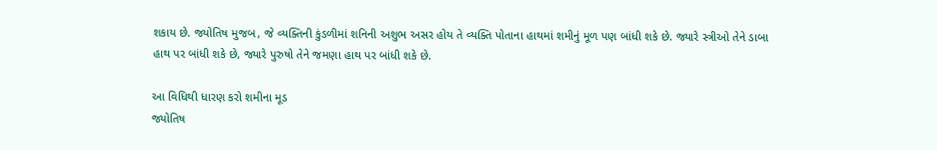શકાય છે. જ્યોતિષ મુજબ, જે વ્યક્તિની કુંડળીમાં શનિની અશુભ અસર હોય તે વ્યક્તિ પોતાના હાથમાં શમીનું મૂળ પણ બાંધી શકે છે. જ્યારે સ્ત્રીઓ તેને ડાબા હાથ પર બાંધી શકે છે, જ્યારે પુરુષો તેને જમણા હાથ પર બાંધી શકે છે.

આ વિધિથી ધારણ કરો શમીના મૂડ
જ્યોતિષ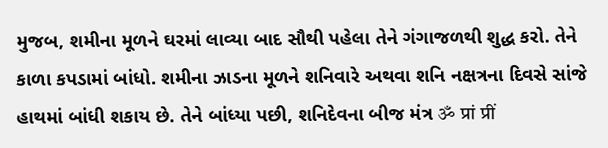મુજબ, શમીના મૂળને ઘરમાં લાવ્યા બાદ સૌથી પહેલા તેને ગંગાજળથી શુદ્ધ કરો. તેને કાળા કપડામાં બાંધો. શમીના ઝાડના મૂળને શનિવારે અથવા શનિ નક્ષત્રના દિવસે સાંજે હાથમાં બાંધી શકાય છે. તેને બાંધ્યા પછી, શનિદેવના બીજ મંત્ર ॐ प्रां प्रीं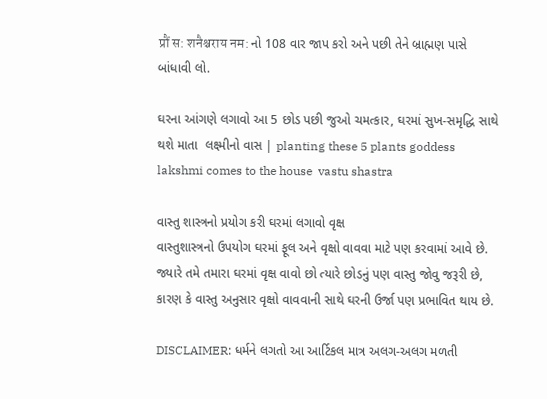प्रौं स: शनैश्चराय नम: નો 108 વાર જાપ કરો અને પછી તેને બ્રાહ્મણ પાસે બાંધાવી લો.

ઘરના આંગણે લગાવો આ 5 છોડ પછી જુઓ ચમત્કાર, ઘરમાં સુખ-સમૃદ્ધિ સાથે થશે માતા  લક્ષ્મીનો વાસ | planting these 5 plants goddess lakshmi comes to the house  vastu shastra

વાસ્તુ શાસ્ત્રનો પ્રયોગ કરી ઘરમાં લગાવો વૃક્ષ
વાસ્તુશાસ્ત્રનો ઉપયોગ ઘરમાં ફૂલ અને વૃક્ષો વાવવા માટે પણ કરવામાં આવે છે. જ્યારે તમે તમારા ઘરમાં વૃક્ષ વાવો છો ત્યારે છોડનું પણ વાસ્તુ જોવુ જરૂરી છે, કારણ કે વાસ્તુ અનુસાર વૃક્ષો વાવવાની સાથે ઘરની ઉર્જા પણ પ્રભાવિત થાય છે.

DISCLAIMER: ધર્મને લગતો આ આર્ટિકલ માત્ર અલગ-અલગ મળતી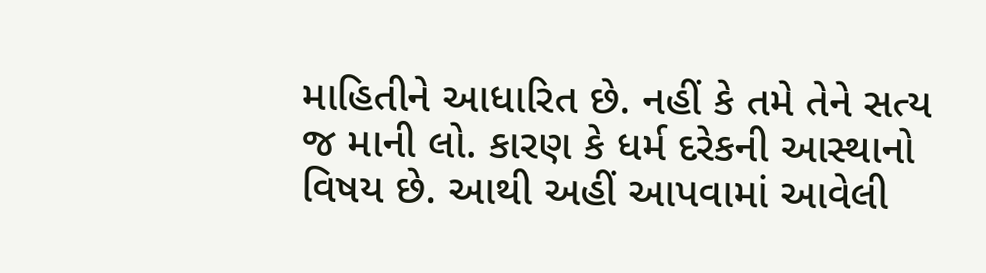માહિતીને આધારિત છે. નહીં કે તમે તેને સત્ય જ માની લો. કારણ કે ધર્મ દરેકની આસ્થાનો વિષય છે. આથી અહીં આપવામાં આવેલી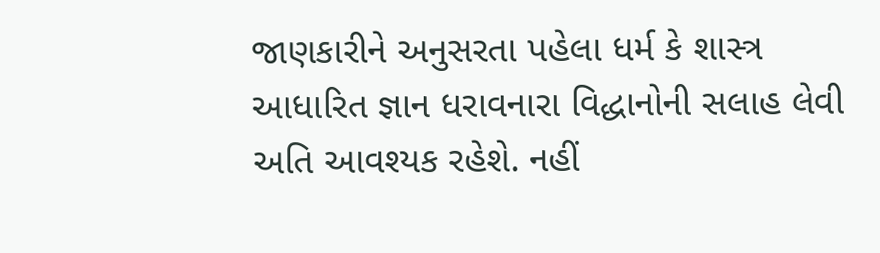જાણકારીને અનુસરતા પહેલા ધર્મ કે શાસ્ત્ર આધારિત જ્ઞાન ધરાવનારા વિદ્ધાનોની સલાહ લેવી અતિ આવશ્યક રહેશે. નહીં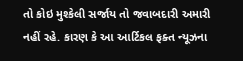તો કોઇ મુશ્કેલી સર્જાય તો જવાબદારી અમારી નહીં રહે. કારણ કે આ આર્ટિકલ ફક્ત ન્યૂઝના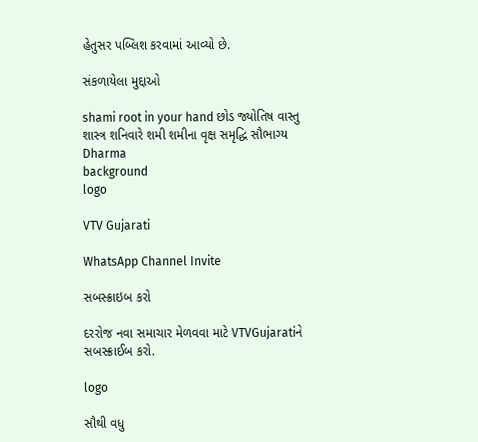હેતુસર પબ્લિશ કરવામાં આવ્યો છે.

સંકળાયેલા મુદ્દાઓ

shami root in your hand છોડ જ્યોતિષ વાસ્તુ શાસ્ત્ર શનિવારે શમી શમીના વૃક્ષ સમૃદ્ધિ સૌભાગ્ય Dharma
background
logo

VTV Gujarati

WhatsApp Channel Invite

સબસ્ક્રાઇબ કરો

દરરોજ નવા સમાચાર મેળવવા માટે VTVGujaratiને સબસ્ક્રાઈબ કરો.

logo

સૌથી વધુ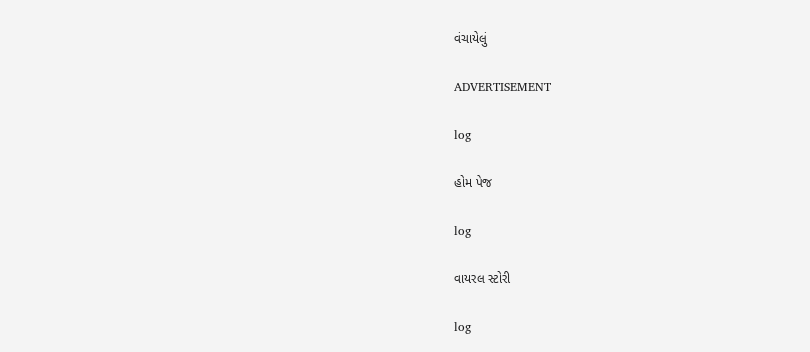વંચાયેલું

ADVERTISEMENT

log

હોમ પેજ

log

વાયરલ સ્ટોરી

log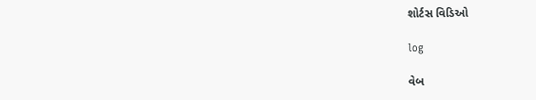શોર્ટસ વિડિઓ

log

વેબ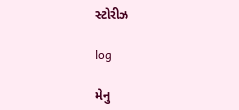સ્ટોરીઝ

log

મેનુ